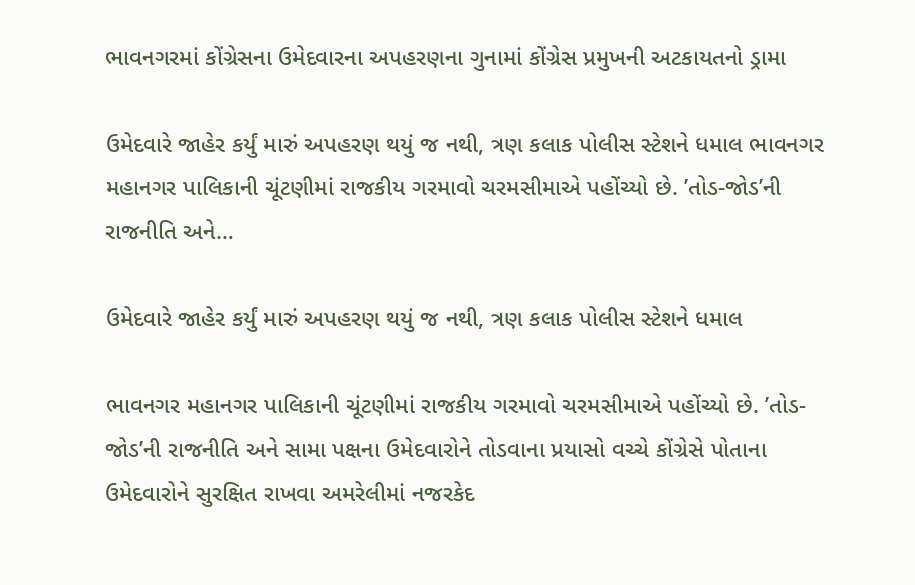ભાવનગરમાં કોંગ્રેસના ઉમેદવારના અપહરણના ગુનામાં કોંગ્રેસ પ્રમુખની અટકાયતનો ડ્રામા

ઉમેદવારે જાહેર કર્યું મારું અપહરણ થયું જ નથી, ત્રણ કલાક પોલીસ સ્ટેશને ધમાલ ભાવનગર મહાનગર પાલિકાની ચૂંટણીમાં રાજકીય ગરમાવો ચરમસીમાએ પહોંચ્યો છે. ’તોડ-જોડ’ની રાજનીતિ અને…

ઉમેદવારે જાહેર કર્યું મારું અપહરણ થયું જ નથી, ત્રણ કલાક પોલીસ સ્ટેશને ધમાલ

ભાવનગર મહાનગર પાલિકાની ચૂંટણીમાં રાજકીય ગરમાવો ચરમસીમાએ પહોંચ્યો છે. ’તોડ-જોડ’ની રાજનીતિ અને સામા પક્ષના ઉમેદવારોને તોડવાના પ્રયાસો વચ્ચે કોંગ્રેસે પોતાના ઉમેદવારોને સુરક્ષિત રાખવા અમરેલીમાં નજરકેદ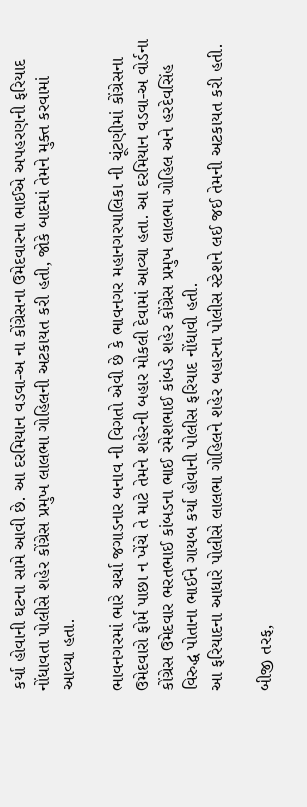કર્યા હોવાની ઘટના સામે આવી છે. આ દરમિયાન વડવા-અ ના કોંગ્રેસના ઉમેદવારના ભાઈએ અપહરણની ફરિયાદ નોંધાવતા પોલીસે શહેર કોંગ્રેસ પ્રમુખ લાલભા ગોહિલની અટકાયત કરી હતી, જોકે બાદમાં તેમને મુક્ત કરવામાં આવ્યા હતા.

ભાવનગરમાં ભારે ચર્ચા જગાડનાર બનાવ ની વિગતો એવી છે કે ભાવનગર મહાનગરપાલિકા ની ચૂંટણીમાં કોંગ્રેસના ઉમેદવારો ફોર્મ પાછા ન ખેંચે તે માટે તેમને શહેરની બહાર મોકલી દેવામાં આવ્યા હતા. આ દરમિયાન વડવા-અ વોર્ડના કોંગ્રેસ ઉમેદવાર ભરતભાઈ કાંબડના ભાઈ રમેશભાઈ કાંબડે શહેર કોંગ્રેસ પ્રમુખ લાલભા ગોહિલ અને હરદેવસિંહ વિરુદ્ધ પોતાના ભાઈને ગાયબ કર્યા હોવાની પોલીસ ફરિયાદ નોંધાવી હતી.
આ ફરિયાદના આધારે પોલીસે લાલભા ગોહિલને શહેર બહારના પોલીસ સ્ટેશને લઈ જઈ તેમની અટકાયત કરી હતી.

બીજી તરફ,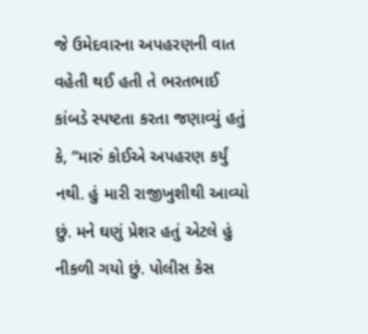જે ઉમેદવારના અપહરણની વાત વહેતી થઈ હતી તે ભરતભાઈ કાંબડે સ્પષ્ટતા કરતા જણાવ્યું હતું કે, “મારું કોઈએ અપહરણ કર્યું નથી. હું મારી રાજીખુશીથી આવ્યો છું. મને ઘણું પ્રેશર હતું એટલે હું નીકળી ગયો છું. પોલીસ કેસ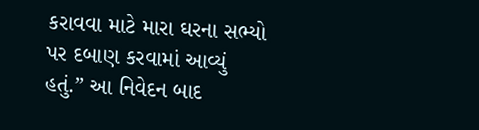કરાવવા માટે મારા ઘરના સભ્યો પર દબાણ કરવામાં આવ્યું હતું.” આ નિવેદન બાદ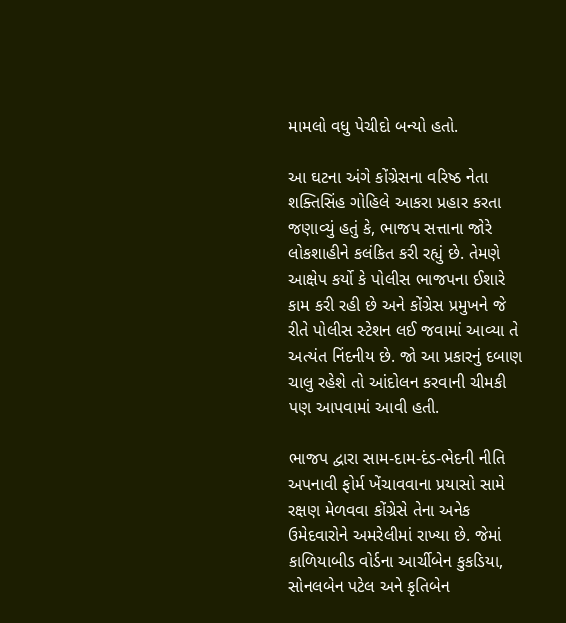મામલો વધુ પેચીદો બન્યો હતો.

આ ઘટના અંગે કોંગ્રેસના વરિષ્ઠ નેતા શક્તિસિંહ ગોહિલે આકરા પ્રહાર કરતા જણાવ્યું હતું કે, ભાજપ સત્તાના જોરે લોકશાહીને કલંકિત કરી રહ્યું છે. તેમણે આક્ષેપ કર્યો કે પોલીસ ભાજપના ઈશારે કામ કરી રહી છે અને કોંગ્રેસ પ્રમુખને જે રીતે પોલીસ સ્ટેશન લઈ જવામાં આવ્યા તે અત્યંત નિંદનીય છે. જો આ પ્રકારનું દબાણ ચાલુ રહેશે તો આંદોલન કરવાની ચીમકી પણ આપવામાં આવી હતી.

ભાજપ દ્વારા સામ-દામ-દંડ-ભેદની નીતિ અપનાવી ફોર્મ ખેંચાવવાના પ્રયાસો સામે રક્ષણ મેળવવા કોંગ્રેસે તેના અનેક ઉમેદવારોને અમરેલીમાં રાખ્યા છે. જેમાં કાળિયાબીડ વોર્ડના આર્ચીબેન કુકડિયા, સોનલબેન પટેલ અને કૃતિબેન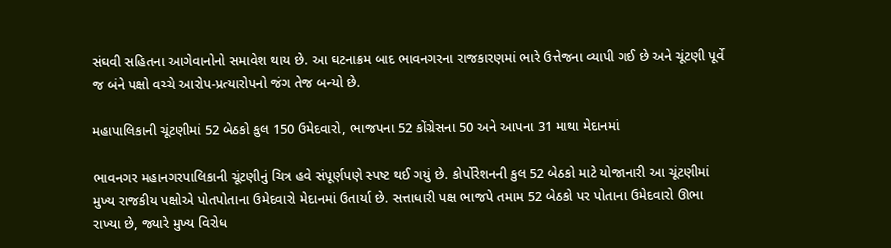સંઘવી સહિતના આગેવાનોનો સમાવેશ થાય છે. આ ઘટનાક્રમ બાદ ભાવનગરના રાજકારણમાં ભારે ઉત્તેજના વ્યાપી ગઈ છે અને ચૂંટણી પૂર્વે જ બંને પક્ષો વચ્ચે આરોપ-પ્રત્યારોપનો જંગ તેજ બન્યો છે.

મહાપાલિકાની ચૂંટણીમાં 52 બેઠકો કુલ 150 ઉમેદવારો, ભાજપના 52 કોંગ્રેસના 50 અને આપના 31 માથા મેદાનમાં

ભાવનગર મહાનગરપાલિકાની ચૂંટણીનું ચિત્ર હવે સંપૂર્ણપણે સ્પષ્ટ થઈ ગયું છે. કોર્પોરેશનની કુલ 52 બેઠકો માટે યોજાનારી આ ચૂંટણીમાં મુખ્ય રાજકીય પક્ષોએ પોતપોતાના ઉમેદવારો મેદાનમાં ઉતાર્યા છે. સત્તાધારી પક્ષ ભાજપે તમામ 52 બેઠકો પર પોતાના ઉમેદવારો ઊભા રાખ્યા છે, જ્યારે મુખ્ય વિરોધ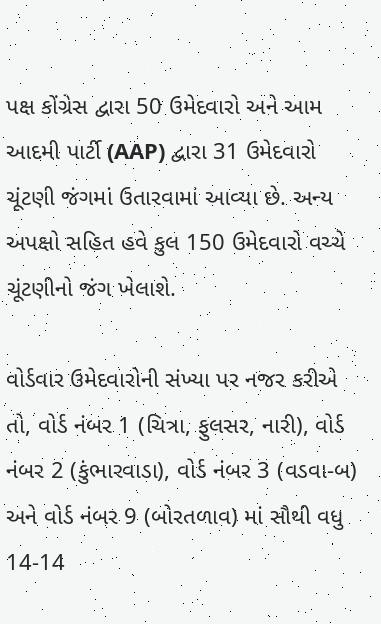પક્ષ કોંગ્રેસ દ્વારા 50 ઉમેદવારો અને આમ આદમી પાર્ટી (AAP) દ્વારા 31 ઉમેદવારો ચૂંટણી જંગમાં ઉતારવામાં આવ્યા છે. અન્ય અપક્ષો સહિત હવે કુલ 150 ઉમેદવારો વચ્ચે ચૂંટણીનો જંગ ખેલાશે.

વોર્ડવાર ઉમેદવારોની સંખ્યા પર નજર કરીએ તો, વોર્ડ નંબર 1 (ચિત્રા, ફુલસર, નારી), વોર્ડ નંબર 2 (કુંભારવાડા), વોર્ડ નંબર 3 (વડવા-બ) અને વોર્ડ નંબર 9 (બોરતળાવ) માં સૌથી વધુ 14-14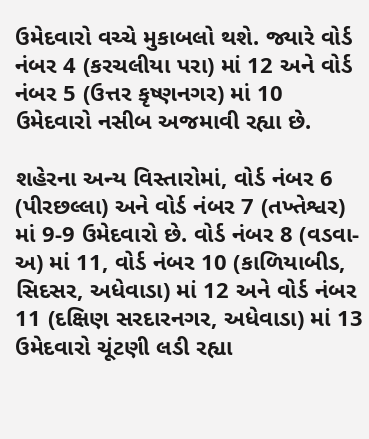ઉમેદવારો વચ્ચે મુકાબલો થશે. જ્યારે વોર્ડ નંબર 4 (કરચલીયા પરા) માં 12 અને વોર્ડ નંબર 5 (ઉત્તર કૃષ્ણનગર) માં 10 ઉમેદવારો નસીબ અજમાવી રહ્યા છે.

શહેરના અન્ય વિસ્તારોમાં, વોર્ડ નંબર 6 (પીરછલ્લા) અને વોર્ડ નંબર 7 (તખ્તેશ્વર) માં 9-9 ઉમેદવારો છે. વોર્ડ નંબર 8 (વડવા-અ) માં 11, વોર્ડ નંબર 10 (કાળિયાબીડ, સિદસર, અધેવાડા) માં 12 અને વોર્ડ નંબર 11 (દક્ષિણ સરદારનગર, અધેવાડા) માં 13 ઉમેદવારો ચૂંટણી લડી રહ્યા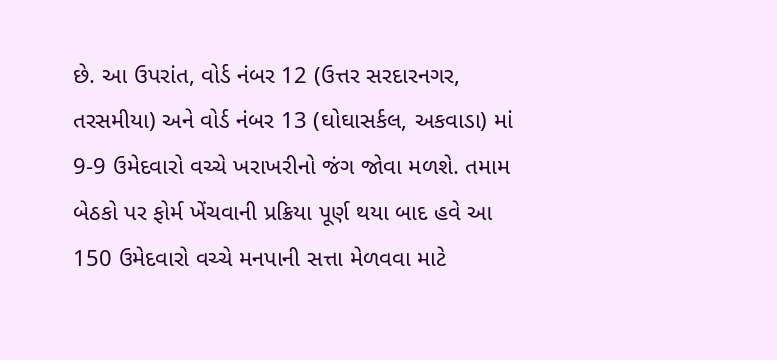છે. આ ઉપરાંત, વોર્ડ નંબર 12 (ઉત્તર સરદારનગર, તરસમીયા) અને વોર્ડ નંબર 13 (ઘોઘાસર્કલ, અકવાડા) માં 9-9 ઉમેદવારો વચ્ચે ખરાખરીનો જંગ જોવા મળશે. તમામ બેઠકો પર ફોર્મ ખેંચવાની પ્રક્રિયા પૂર્ણ થયા બાદ હવે આ 150 ઉમેદવારો વચ્ચે મનપાની સત્તા મેળવવા માટે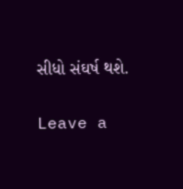સીધો સંઘર્ષ થશે.

Leave a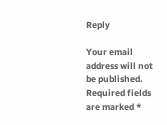Reply

Your email address will not be published. Required fields are marked *